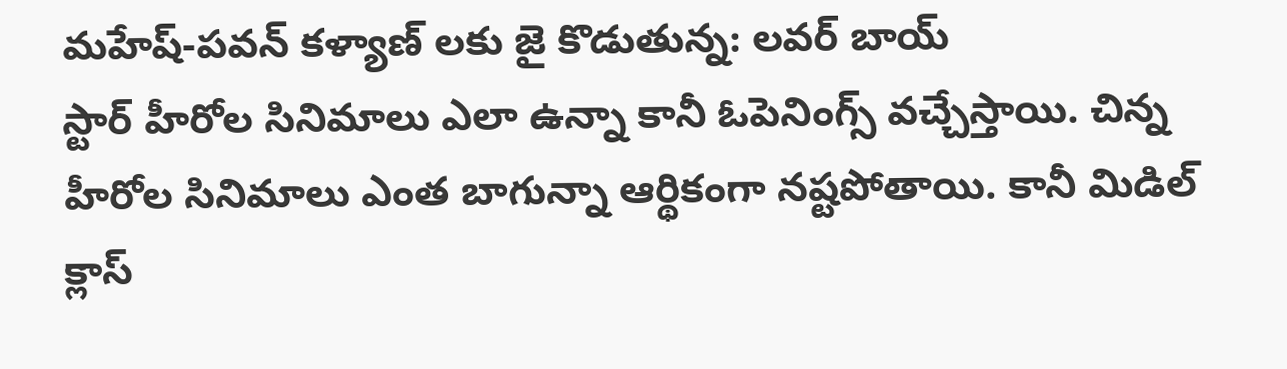మహేష్-పవన్ కళ్యాణ్ లకు జై కొడుతున్న: లవర్ బాయ్
స్టార్ హీరోల సినిమాలు ఎలా ఉన్నా కానీ ఓపెనింగ్స్ వచ్చేస్తాయి. చిన్న హీరోల సినిమాలు ఎంత బాగున్నా ఆర్థికంగా నష్టపోతాయి. కానీ మిడిల్ క్లాస్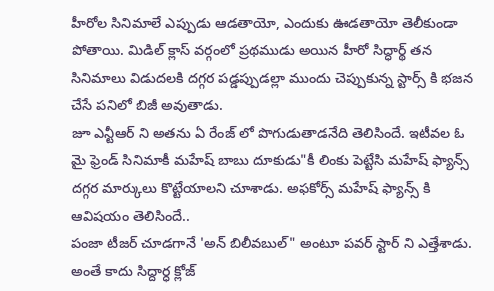హీరోల సినిమాలే ఎప్పుడు ఆడతాయో, ఎందుకు ఊడతాయో తెలీకుండా పోతాయి. మిడిల్ క్లాస్ వర్గంలో ప్రథముడు అయిన హీరో సిద్ధార్థ్ తన సినిమాలు విడుదలకి దగ్గర పడ్డప్పుడల్లా ముందు చెప్పుకున్న స్టార్స్ కి భజన చేసే పనిలో బిజీ అవుతాడు.
జూ ఎన్టీఆర్ ని అతను ఏ రేంజ్ లో పొగుడుతాడనేది తెలిసిందే. ఇటీవల ఓ మై ఫ్రెండ్ సినిమాకీ మహేష్ బాబు దూకుడు"కీ లింకు పెట్టేసి మహేష్ ఫ్యాన్స్ దగ్గర మార్కులు కొట్టేయాలని చూశాడు. అఫకోర్స్ మహేష్ ఫ్యాన్స్ కి ఆవిషయం తెలిసిందే..
పంజా టీజర్ చూడగానే 'అన్ బిలీవబుల్" అంటూ పవర్ స్టార్ ని ఎత్తేశాడు. అంతే కాదు సిద్దార్ధ క్లోజ్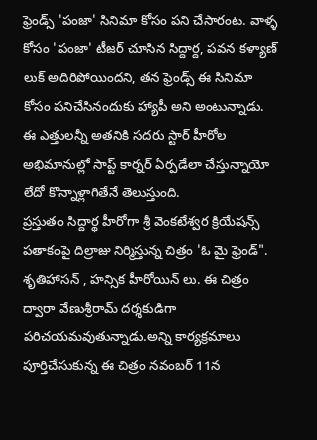ఫ్రెండ్స్ 'పంజా' సినిమా కోసం పని చేసారంట. వాళ్ళ కోసం 'పంజా' టీజర్ చూసిన సిద్దార్ద, పవన కళ్యాణ్ లుక్ అదిరిపోయిందని, తన ఫ్రెండ్స్ ఈ సినిమా కోసం పనిచేసినందుకు హ్యాపీ అని అంటున్నాడు. ఈ ఎత్తులన్నీ అతనికి సదరు స్టార్ హీరోల అభిమానుల్లో సాప్ట్ కార్నర్ ఏర్పడేలా చేస్తున్నాయో లేదో కొన్నాళ్లాగితేనే తెలుస్తుంది.
ప్రస్తుతం సిద్దార్థ హీరోగా శ్రీ వెంకటేశ్వర క్రియేషన్స్ పతాకంపై దిల్రాజు నిర్మిస్తున్న చిత్రం 'ఓ మై ఫ్రెండ్". శృతిహాసన్ , హన్సిక హీరోయిన్ లు. ఈ చిత్రం ద్వారా వేణుశ్రీరామ్ దర్శకుడిగా పరిచయమవుతున్నాడు.అన్ని కార్యక్రమాలు పూర్తిచేసుకున్న ఈ చిత్రం నవంబర్ 11న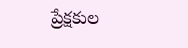ప్రేక్షకుల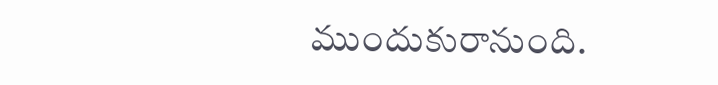ముందుకురానుంది.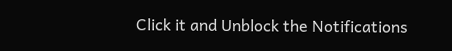Click it and Unblock the Notifications